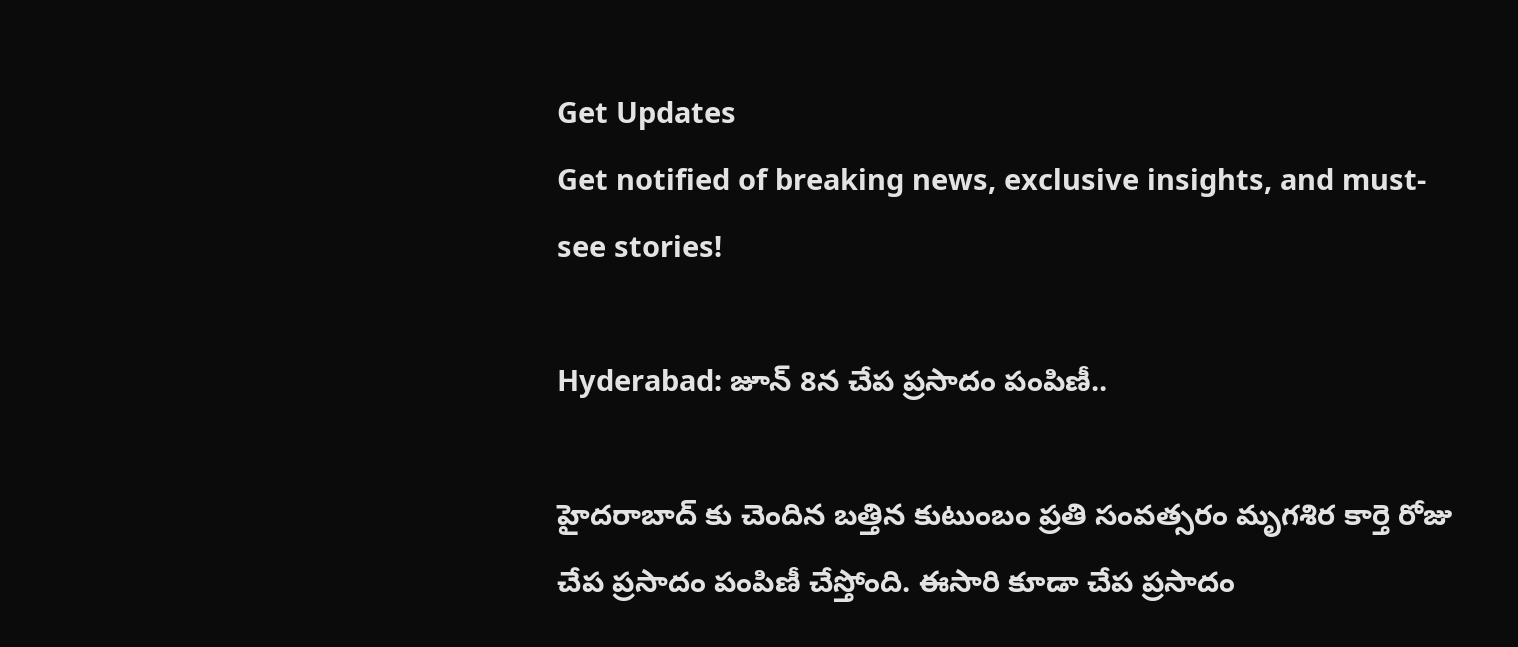Get Updates
Get notified of breaking news, exclusive insights, and must-see stories!

Hyderabad: జూన్ 8న చేప ప్రసాదం పంపిణీ..

హైదరాబాద్ కు చెందిన బత్తిన కుటుంబం ప్రతి సంవత్సరం మృగశిర కార్తె రోజు చేప ప్రసాదం పంపిణీ చేస్తోంది. ఈసారి కూడా చేప ప్రసాదం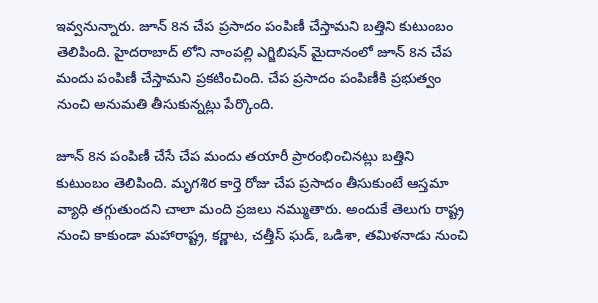ఇవ్వనున్నారు. జూన్ 8న చేప ప్రసాదం పంపిణీ చేస్తామని బత్తిని కుటుంబం తెలిపింది. హైదరాబాద్ లోని నాంపల్లి ఎగ్జిబిషన్ మైదానంలో జూన్ 8న చేప మందు పంపిణీ చేస్తామని ప్రకటించింది. చేప ప్రసాదం పంపిణీకి ప్రభుత్వం నుంచి అనుమతి తీసుకున్నట్లు పేర్కొంది.

జూన్ 8న పంపిణీ చేసే చేప మందు తయారీ ప్రారంభించినట్లు బత్తిని కుటుంబం తెలిపింది. మృగశిర కార్తె రోజు చేప ప్రసాదం తీసుకుంటే ఆస్తమా వ్యాధి తగ్గుతుందని చాలా మంది ప్రజలు నమ్ముతారు. అందుకే తెలుగు రాష్ట్ర నుంచి కాకుండా మహారాష్ట్ర, కర్ణాట, చత్తీస్ ఘడ్, ఒడిశా, తమిళనాడు నుంచి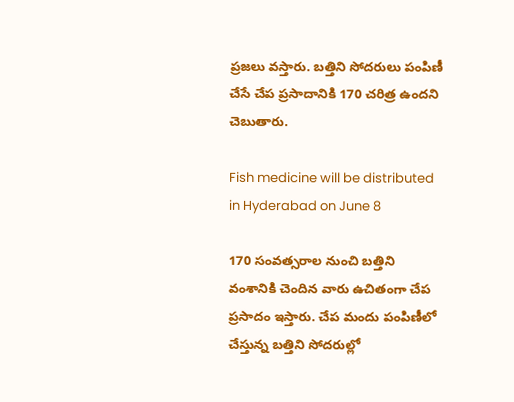ప్రజలు వస్తారు. బత్తిని సోదరులు పంపిణీ చేసే చేప ప్రసాదానికి 170 చరిత్ర ఉందని చెబుతారు.

Fish medicine will be distributed in Hyderabad on June 8

170 సంవత్సరాల నుంచి బత్తిని వంశానికి చెందిన వారు ఉచితంగా చేప ప్రసాదం ఇస్తారు. చేప మందు పంపిణీలో చేస్తున్న బత్తిని సోదరుల్లో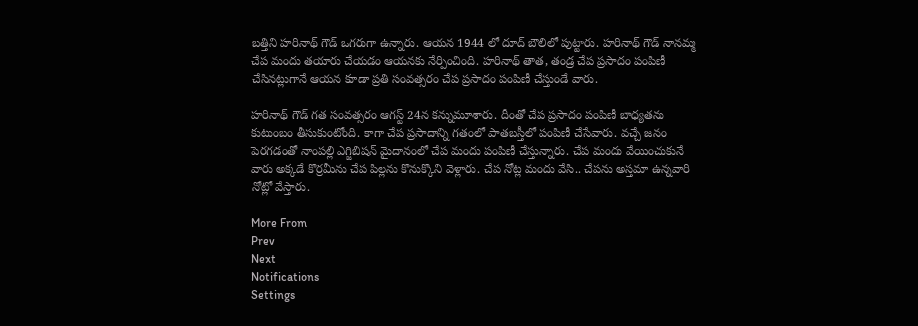బత్తిని హరినాథ్ గౌడ్ ఒగరుగా ఉన్నారు. ఆయన 1944 లో దూద్ బౌలిలో పుట్టారు. హరినాథ్ గౌడ్ నానమ్మ చేప మందు తయారు చేయడం ఆయనకు నేర్పించింది. హరినాథ్ తాత, తండ్ర చేప ప్రసాదం పంపిణీ చేసినట్లుగానే ఆయన కూడా ప్రతి సంవత్సరం చేప ప్రసాదం పంపిణీ చేస్తుండే వారు.

హరినాథ్ గౌడ్ గత సంవత్సరం ఆగస్ట్ 24న కన్నుమూశారు. దీంతో చేప ప్రసాదం పంపిణీ బాధ్యతను కుటుంబం తీసుకుంటోంది. కాగా చేప ప్రసాదాన్ని గతంలో పాతబస్తీలో పంపిణీ చేసేవారు. వచ్చే జనం పెరగడంతో నాంపల్లి ఎగ్జిబిషన్ మైదానంలో చేప మందు పంపిణీ చేస్తున్నారు. చేప మందు వేయించుకునే వారు అక్కడే కొర్రమీను చేప పిల్లను కొనుక్కొని వెళ్లారు. చేప నోట్ల మందు వేసి.. చేపను అస్తమా ఉన్నవారి నోట్లో వేస్తారు.

More From
Prev
Next
Notifications
Settings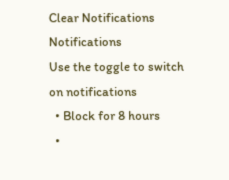Clear Notifications
Notifications
Use the toggle to switch on notifications
  • Block for 8 hours
  •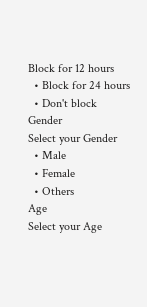Block for 12 hours
  • Block for 24 hours
  • Don't block
Gender
Select your Gender
  • Male
  • Female
  • Others
Age
Select your Age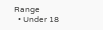Range
  • Under 18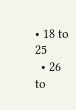• 18 to 25
  • 26 to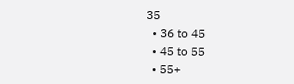35
  • 36 to 45
  • 45 to 55
  • 55+